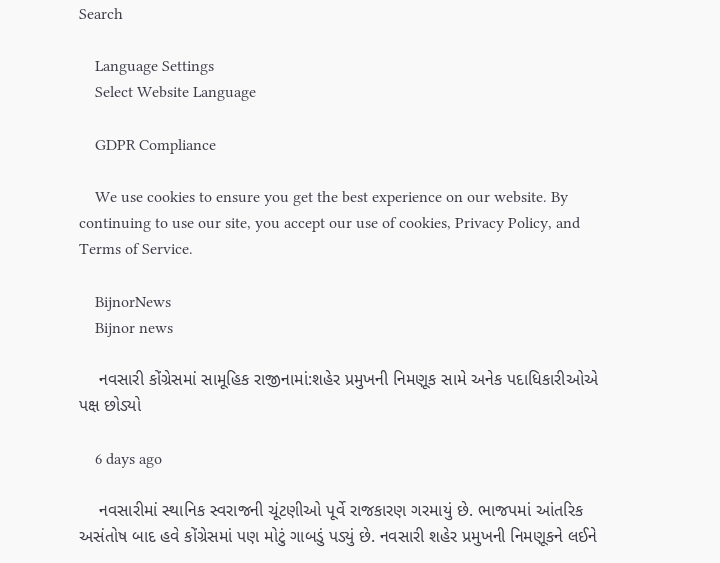Search

    Language Settings
    Select Website Language

    GDPR Compliance

    We use cookies to ensure you get the best experience on our website. By continuing to use our site, you accept our use of cookies, Privacy Policy, and Terms of Service.

    BijnorNews
    Bijnor news

    નવસારી કોંગ્રેસમાં સામૂહિક રાજીનામાં:શહેર પ્રમુખની નિમણૂક સામે અનેક પદાધિકારીઓએ પક્ષ છોડ્યો

    6 days ago

    નવસારીમાં સ્થાનિક સ્વરાજની ચૂંટણીઓ પૂર્વે રાજકારણ ગરમાયું છે. ભાજપમાં આંતરિક અસંતોષ બાદ હવે કોંગ્રેસમાં પણ મોટું ગાબડું પડ્યું છે. નવસારી શહેર પ્રમુખની નિમણૂકને લઈને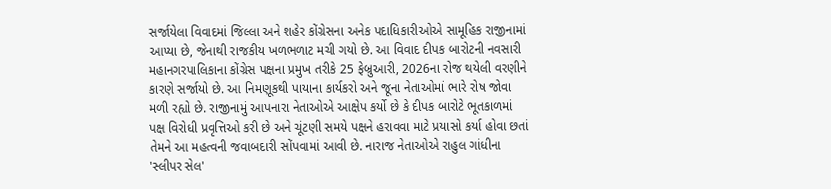સર્જાયેલા વિવાદમાં જિલ્લા અને શહેર કોંગ્રેસના અનેક પદાધિકારીઓએ સામૂહિક રાજીનામાં આપ્યા છે, જેનાથી રાજકીય ખળભળાટ મચી ગયો છે. આ વિવાદ દીપક બારોટની નવસારી મહાનગરપાલિકાના કોંગ્રેસ પક્ષના પ્રમુખ તરીકે 25 ફેબ્રુઆરી, 2026ના રોજ થયેલી વરણીને કારણે સર્જાયો છે. આ નિમણૂકથી પાયાના કાર્યકરો અને જૂના નેતાઓમાં ભારે રોષ જોવા મળી રહ્યો છે. રાજીનામું આપનારા નેતાઓએ આક્ષેપ કર્યો છે કે દીપક બારોટે ભૂતકાળમાં પક્ષ વિરોધી પ્રવૃત્તિઓ કરી છે અને ચૂંટણી સમયે પક્ષને હરાવવા માટે પ્રયાસો કર્યા હોવા છતાં તેમને આ મહત્વની જવાબદારી સોંપવામાં આવી છે. નારાજ નેતાઓએ રાહુલ ગાંધીના 'સ્લીપર સેલ'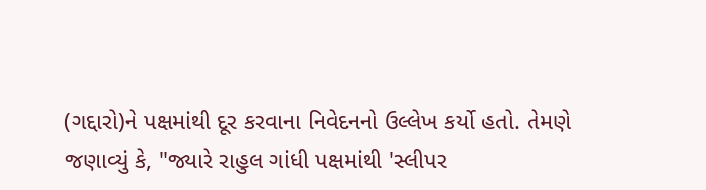(ગદ્દારો)ને પક્ષમાંથી દૂર કરવાના નિવેદનનો ઉલ્લેખ કર્યો હતો. તેમણે જણાવ્યું કે, "જ્યારે રાહુલ ગાંધી પક્ષમાંથી 'સ્લીપર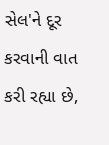સેલ'ને દૂર કરવાની વાત કરી રહ્યા છે,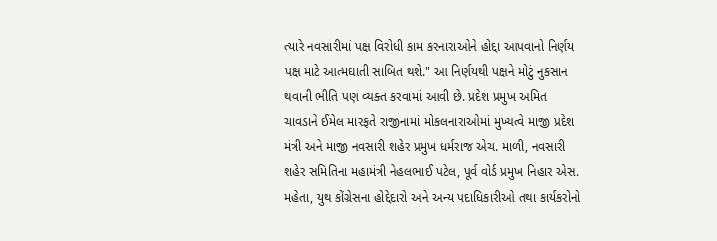ત્યારે નવસારીમાં પક્ષ વિરોધી કામ કરનારાઓને હોદ્દા આપવાનો નિર્ણય પક્ષ માટે આત્મઘાતી સાબિત થશે." આ નિર્ણયથી પક્ષને મોટું નુકસાન થવાની ભીતિ પણ વ્યક્ત કરવામાં આવી છે. પ્રદેશ પ્રમુખ અમિત ચાવડાને ઈમેલ મારફતે રાજીનામાં મોકલનારાઓમાં મુખ્યત્વે માજી પ્રદેશ મંત્રી અને માજી નવસારી શહેર પ્રમુખ ધર્મરાજ એચ. માળી, નવસારી શહેર સમિતિના મહામંત્રી નેહલભાઈ પટેલ, પૂર્વ વોર્ડ પ્રમુખ નિહાર એસ. મહેતા, યુથ કોંગ્રેસના હોદ્દેદારો અને અન્ય પદાધિકારીઓ તથા કાર્યકરોનો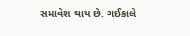સમાવેશ થાય છે. ગઈકાલે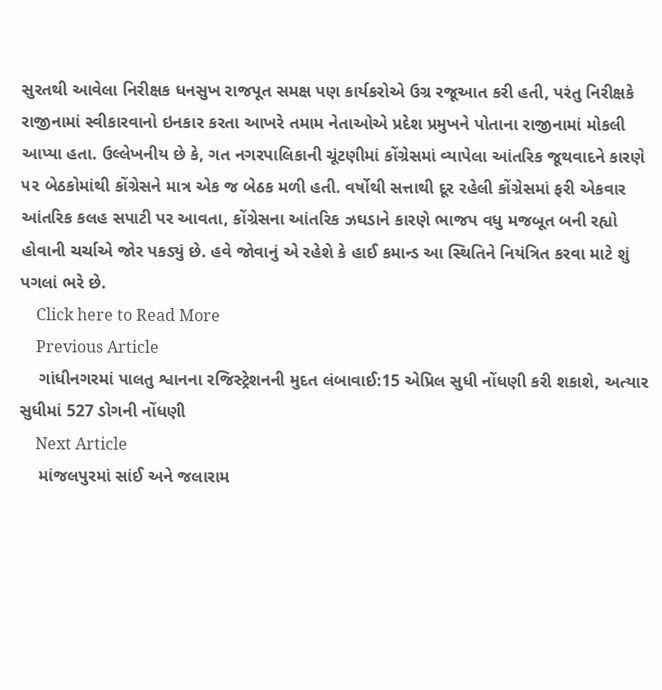સુરતથી આવેલા નિરીક્ષક ધનસુખ રાજપૂત સમક્ષ પણ કાર્યકરોએ ઉગ્ર રજૂઆત કરી હતી, પરંતુ નિરીક્ષકે રાજીનામાં સ્વીકારવાનો ઇનકાર કરતા આખરે તમામ નેતાઓએ પ્રદેશ પ્રમુખને પોતાના રાજીનામાં મોકલી આપ્યા હતા. ઉલ્લેખનીય છે કે, ગત નગરપાલિકાની ચૂંટણીમાં કોંગ્રેસમાં વ્યાપેલા આંતરિક જૂથવાદને કારણે ૫૨ બેઠકોમાંથી કોંગ્રેસને માત્ર એક જ બેઠક મળી હતી. વર્ષોથી સત્તાથી દૂર રહેલી કોંગ્રેસમાં ફરી એકવાર આંતરિક કલહ સપાટી પર આવતા, કોંગ્રેસના આંતરિક ઝઘડાને કારણે ભાજપ વધુ મજબૂત બની રહ્યો હોવાની ચર્ચાએ જોર પકડ્યું છે. હવે જોવાનું એ રહેશે કે હાઈ કમાન્ડ આ સ્થિતિને નિયંત્રિત કરવા માટે શું પગલાં ભરે છે.
    Click here to Read More
    Previous Article
    ગાંધીનગરમાં પાલતુ શ્વાનના રજિસ્ટ્રેશનની મુદત લંબાવાઈ:15 એપ્રિલ સુધી નોંધણી કરી શકાશે, અત્યાર સુધીમાં 527 ડોગની નોંધણી
    Next Article
    માંજલપુરમાં સાંઈ અને જલારામ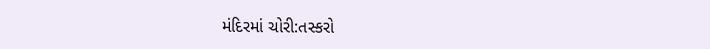મંદિરમાં ચોરી:તસ્કરો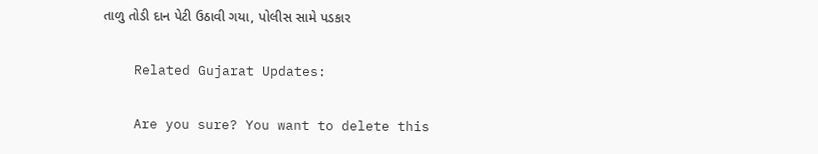તાળુ તોડી દાન પેટી ઉઠાવી ગયા, પોલીસ સામે પડકાર

    Related Gujarat Updates:

    Are you sure? You want to delete this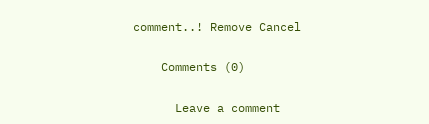comment..! Remove Cancel

    Comments (0)

      Leave a comment